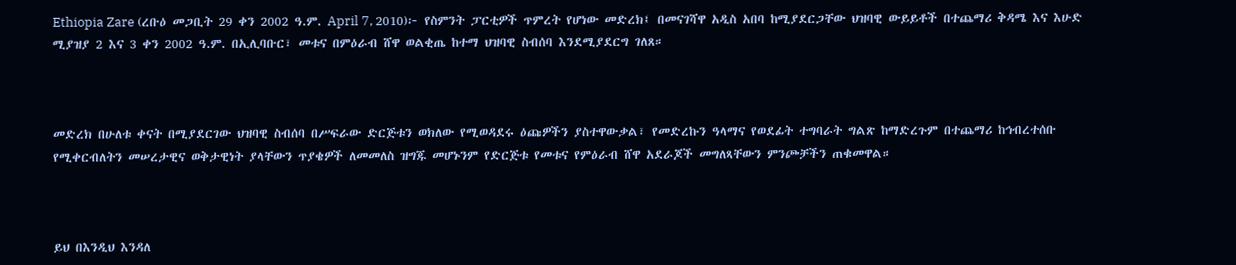Ethiopia Zare (ረቡዕ መጋቢት 29 ቀን 2002 ዓ.ም. April 7, 2010)፦ የስምንት ፓርቲዎች ጥምረት የሆነው መድረክ፤ በመናገሻዋ አዲስ አበባ ከሚያደርጋቸው ህዝባዊ ውይይቶች በተጨማሪ ቅዳሜ እና እሁድ ሚያዝያ 2 እና 3 ቀን 2002 ዓ.ም. በኢሊባቡር፣ መቱና በምዕራብ ሸዋ ወልቂጤ ከተማ ህዝባዊ ስብሰባ እንደሚያደርግ ገለጸ።



መድረክ በሁለቱ ቀናት በሚያደርገው ህዝባዊ ስብሰባ በሥፍራው ድርጅቱን ወክለው የሚወዳደሩ ዕጩዎችን ያስተዋውቃል፣ የመድረኩን ዓላማና የወደፊት ተግባራት ግልጽ ከማድረጉም በተጨማሪ ከኅብረተሰቡ የሚቀርብለትን መሠረታዊና ወቅታዊነት ያላቸውን ጥያቄዎች ለመመለስ ዝግጁ መሆኑንም የድርጅቱ የመቱና የምዕራብ ሸዋ አደራጆች መግለጻቸውን ምንጮቻችን ጠቁመዋል።



ይህ በእንዲህ እንዳለ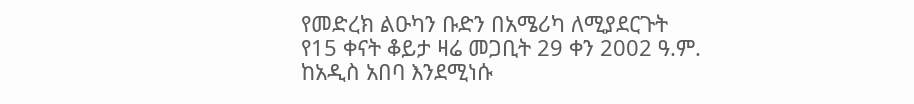የመድረክ ልዑካን ቡድን በአሜሪካ ለሚያደርጉት የ15 ቀናት ቆይታ ዛሬ መጋቢት 29 ቀን 2002 ዓ.ም. ከአዲስ አበባ እንደሚነሱ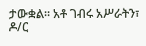ታውቋል። አቶ ገብሩ አሥራትን፣ ዶ/ር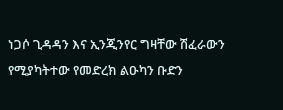ነጋሶ ጊዳዳን እና ኢንጂንየር ግዛቸው ሽፈራውን የሚያካትተው የመድረክ ልዑካን ቡድን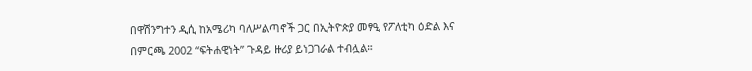በዋሽንግተን ዲሲ ከአሜሪካ ባለሥልጣኖች ጋር በኢትዮጵያ መፃዒ የፖለቲካ ዕድል እና በምርጫ 2002 “ፍትሐዊነት” ጉዳይ ዙሪያ ይነጋገራል ተብሏል።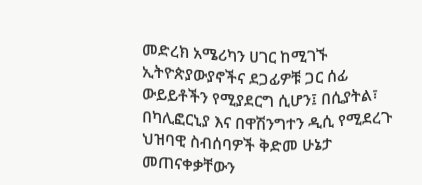መድረክ አሜሪካን ሀገር ከሚገኙ ኢትዮጵያውያኖችና ደጋፊዎቹ ጋር ሰፊ ውይይቶችን የሚያደርግ ሲሆን፤ በሲያትል፣ በካሊፎርኒያ እና በዋሽንግተን ዲሲ የሚደረጉ ህዝባዊ ስብሰባዎች ቅድመ ሁኔታ መጠናቀቃቸውን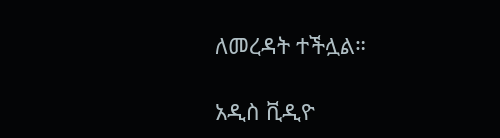ለመረዳት ተችሏል።

አዲስ ቪዲዮ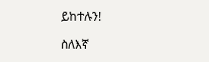ይከተሉን!

ስለእኛ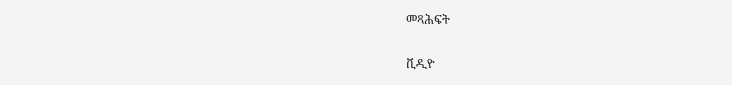መጻሕፍት

ቪዲዮ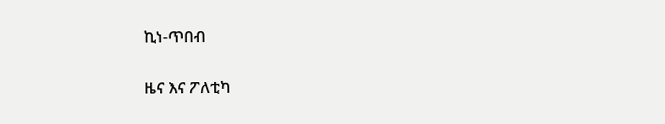ኪነ-ጥበብ

ዜና እና ፖለቲካ